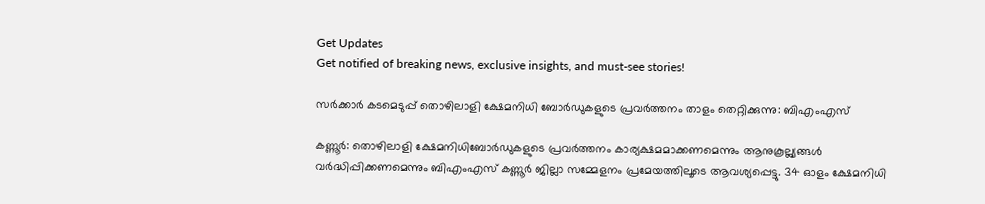Get Updates
Get notified of breaking news, exclusive insights, and must-see stories!

സര്‍ക്കാര്‍ കടമെടുപ്പ് തൊഴിലാളി ക്ഷേമനിധി ബോര്‍ഡുകളുടെ പ്രവര്‍ത്തനം താളം തെറ്റിക്കുന്നു: ബിഎംഎസ്

കണ്ണൂര്‍: തൊഴിലാളി ക്ഷേമനിധിബോര്‍ഡുകളുടെ പ്രവര്‍ത്തനം കാര്യക്ഷമമാക്കണമെന്നും ആനുകൂല്ല്യങ്ങള്‍ വര്‍ദ്ധിപ്പിക്കണമെന്നും ബിഎംഎസ് കണ്ണൂര്‍ ജില്ലാ സമ്മേളനം പ്രമേയത്തിലൂടെ ആവശ്യപ്പെട്ടു. 34 ഓളം ക്ഷേമനിധി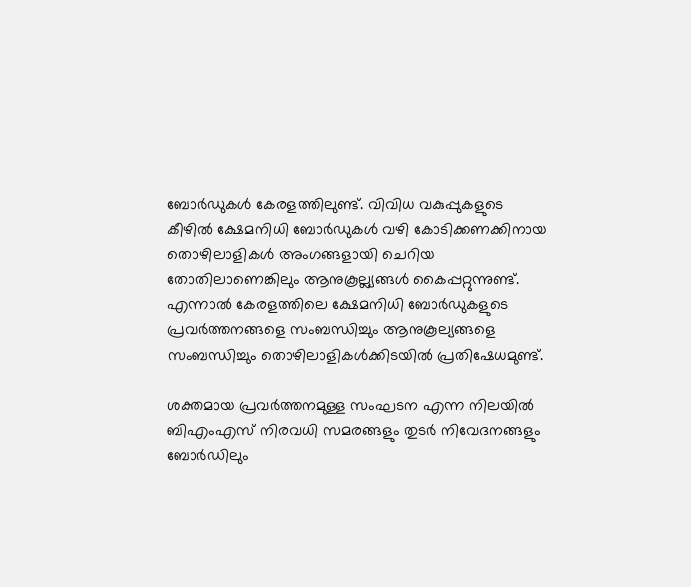ബോര്‍ഡുകള്‍ കേരളത്തിലുണ്ട്. വിവിധ വകുപ്പുകളുടെ കീഴില്‍ ക്ഷേമനിധി ബോര്‍ഡുകള്‍ വഴി കോടിക്കണക്കിനായ തൊഴിലാളികള്‍ അംഗങ്ങളായി ചെറിയ തോതിലാണെങ്കിലും ആനുകൂല്ല്യങ്ങള്‍ കൈപ്പറ്റുന്നുണ്ട്. എന്നാല്‍ കേരളത്തിലെ ക്ഷേമനിധി ബോര്‍ഡുകളുടെ പ്രവര്‍ത്തനങ്ങളെ സംബന്ധിച്ചും ആനുകൂല്യങ്ങളെ സംബന്ധിച്ചും തൊഴിലാളികള്‍ക്കിടയില്‍ പ്രതിഷേധമുണ്ട്.

ശക്തമായ പ്രവര്‍ത്തനമുള്ള സംഘടന എന്ന നിലയില്‍ ബിഎംഎസ് നിരവധി സമരങ്ങളും തുടര്‍ നിവേദനങ്ങളും ബോര്‍ഡിലും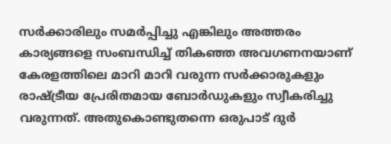സര്‍ക്കാരിലും സമര്‍പ്പിച്ചു എങ്കിലും അത്തരം കാര്യങ്ങളെ സംബന്ധിച്ച് തികഞ്ഞ അവഗണനയാണ് കേരളത്തിലെ മാറി മാറി വരുന്ന സര്‍ക്കാരുകളും രാഷ്ട്രീയ പ്രേരിതമായ ബോര്‍ഡുകളും സ്വീകരിച്ചു വരുന്നത്. അതുകൊണ്ടുതന്നെ ഒരുപാട് ദുര്‍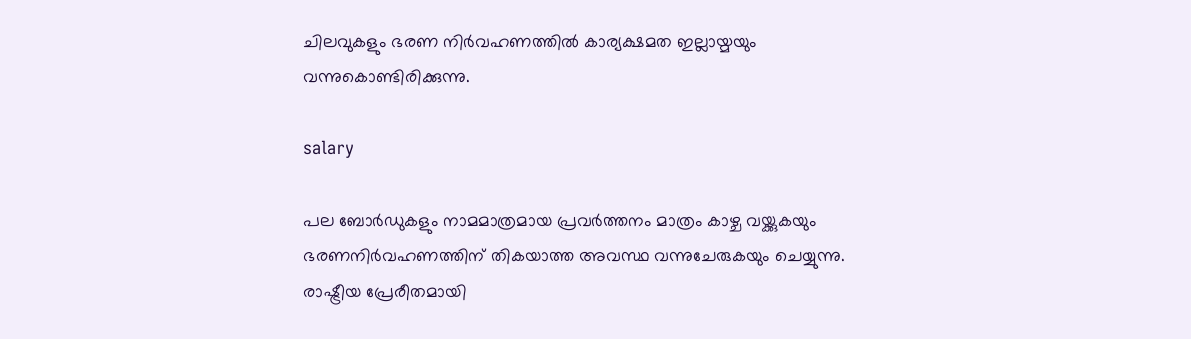ചിലവുകളും ഭരണ നിര്‍വഹണത്തില്‍ കാര്യക്ഷമത ഇല്ലായ്മയും വന്നുകൊണ്ടിരിക്കുന്നു.

salary

പല ബോര്‍ഡുകളും നാമമാത്രമായ പ്രവര്‍ത്തനം മാത്രം കാഴ്ച വയ്ക്കുകയും ഭരണനിര്‍വഹണത്തിന് തികയാത്ത അവസ്ഥ വന്നുചേരുകയും ചെയ്യുന്നു. രാഷ്ട്രീയ പ്രേരീതമായി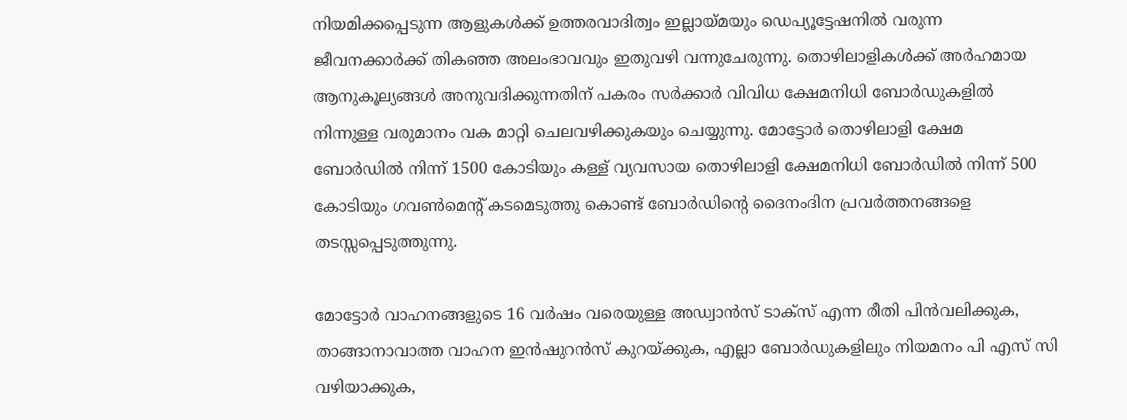നിയമിക്കപ്പെടുന്ന ആളുകള്‍ക്ക് ഉത്തരവാദിത്വം ഇല്ലായ്മയും ഡെപ്യൂട്ടേഷനില്‍ വരുന്ന ജീവനക്കാര്‍ക്ക് തികഞ്ഞ അലംഭാവവും ഇതുവഴി വന്നുചേരുന്നു. തൊഴിലാളികള്‍ക്ക് അര്‍ഹമായ ആനുകൂല്യങ്ങള്‍ അനുവദിക്കുന്നതിന് പകരം സര്‍ക്കാര്‍ വിവിധ ക്ഷേമനിധി ബോര്‍ഡുകളില്‍ നിന്നുള്ള വരുമാനം വക മാറ്റി ചെലവഴിക്കുകയും ചെയ്യുന്നു. മോട്ടോര്‍ തൊഴിലാളി ക്ഷേമ ബോര്‍ഡില്‍ നിന്ന് 1500 കോടിയും കള്ള് വ്യവസായ തൊഴിലാളി ക്ഷേമനിധി ബോര്‍ഡില്‍ നിന്ന് 500 കോടിയും ഗവണ്‍മെന്റ് കടമെടുത്തു കൊണ്ട് ബോര്‍ഡിന്റെ ദൈനംദിന പ്രവര്‍ത്തനങ്ങളെ തടസ്സപ്പെടുത്തുന്നു.

മോട്ടോര്‍ വാഹനങ്ങളുടെ 16 വര്‍ഷം വരെയുള്ള അഡ്വാന്‍സ് ടാക്സ് എന്ന രീതി പിന്‍വലിക്കുക, താങ്ങാനാവാത്ത വാഹന ഇന്‍ഷുറന്‍സ് കുറയ്ക്കുക, എല്ലാ ബോര്‍ഡുകളിലും നിയമനം പി എസ് സി വഴിയാക്കുക,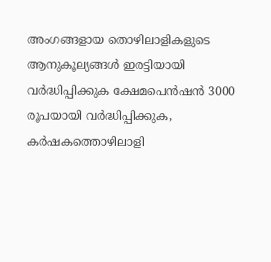അംഗങ്ങളായ തൊഴിലാളികളുടെ ആനുകൂല്യങ്ങള്‍ ഇരട്ടിയായി വര്‍ദ്ധിപ്പിക്കുക ക്ഷേമപെന്‍ഷന്‍ 3000 രൂപയായി വര്‍ദ്ധിപ്പിക്കുക, കര്‍ഷകത്തൊഴിലാളി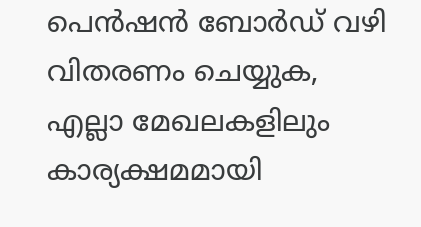പെന്‍ഷന്‍ ബോര്‍ഡ് വഴി വിതരണം ചെയ്യുക, എല്ലാ മേഖലകളിലും കാര്യക്ഷമമായി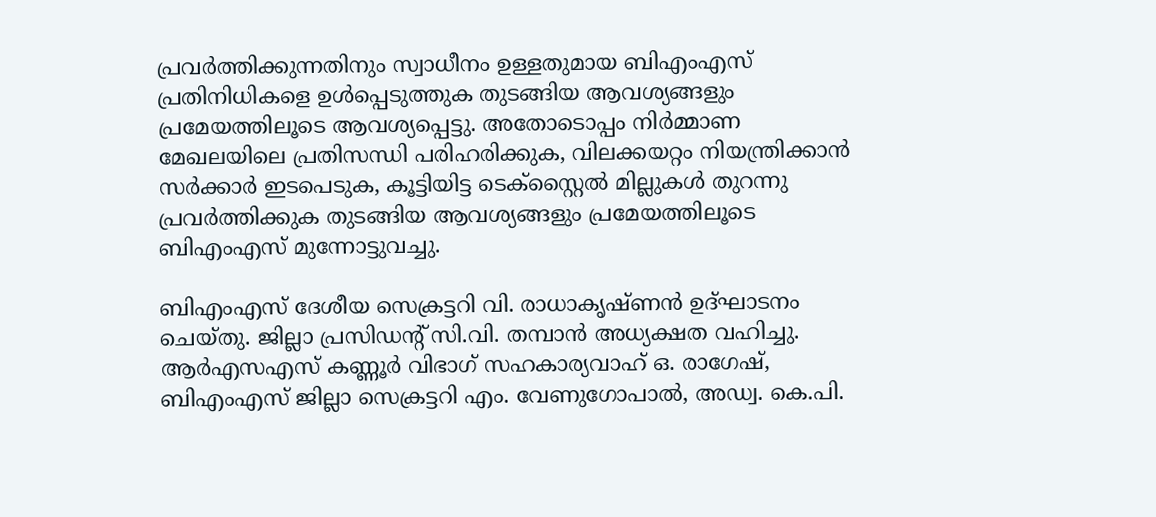പ്രവര്‍ത്തിക്കുന്നതിനും സ്വാധീനം ഉള്ളതുമായ ബിഎംഎസ് പ്രതിനിധികളെ ഉള്‍പ്പെടുത്തുക തുടങ്ങിയ ആവശ്യങ്ങളും പ്രമേയത്തിലൂടെ ആവശ്യപ്പെട്ടു. അതോടൊപ്പം നിര്‍മ്മാണ മേഖലയിലെ പ്രതിസന്ധി പരിഹരിക്കുക, വിലക്കയറ്റം നിയന്ത്രിക്കാന്‍ സര്‍ക്കാര്‍ ഇടപെടുക, കൂട്ടിയിട്ട ടെക്സ്റ്റൈല്‍ മില്ലുകള്‍ തുറന്നു പ്രവര്‍ത്തിക്കുക തുടങ്ങിയ ആവശ്യങ്ങളും പ്രമേയത്തിലൂടെ ബിഎംഎസ് മുന്നോട്ടുവച്ചു.

ബിഎംഎസ് ദേശീയ സെക്രട്ടറി വി. രാധാകൃഷ്ണന്‍ ഉദ്ഘാടനം ചെയ്തു. ജില്ലാ പ്രസിഡന്റ് സി.വി. തമ്പാന്‍ അധ്യക്ഷത വഹിച്ചു. ആര്‍എസഎസ് കണ്ണൂര്‍ വിഭാഗ് സഹകാര്യവാഹ് ഒ. രാഗേഷ്, ബിഎംഎസ് ജില്ലാ സെക്രട്ടറി എം. വേണുഗോപാല്‍, അഡ്വ. കെ.പി.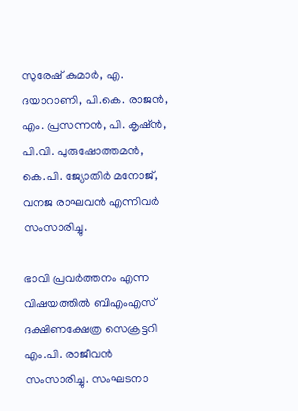സുരേഷ് കുമാര്‍, എ. ദയാറാണി, പി.കെ. രാജന്‍, എം. പ്രസന്നന്‍, പി. കൃഷ്ന്‍, പി.വി. പുരുഷോത്തമന്‍, കെ.പി. ജ്യോതിര്‍ മനോജ്, വനജ രാഘവന്‍ എന്നിവര്‍ സംസാരിച്ചു.

ഭാവി പ്രവര്‍ത്തനം എന്ന വിഷയത്തില്‍ ബിഎംഎസ് ദക്ഷിണക്ഷേത്ര സെക്രട്ടറി എം.പി. രാജീവന്‍ സംസാരിച്ചു. സംഘടനാ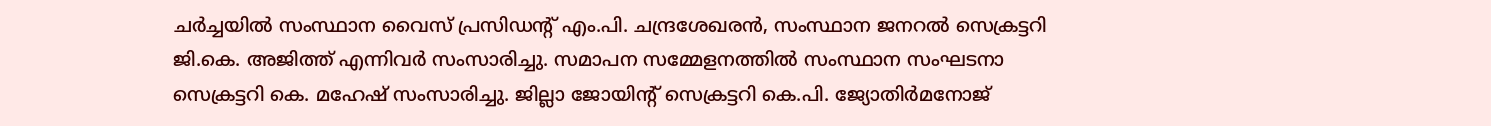ചര്‍ച്ചയില്‍ സംസ്ഥാന വൈസ് പ്രസിഡന്റ് എം.പി. ചന്ദ്രശേഖരന്‍, സംസ്ഥാന ജനറല്‍ സെക്രട്ടറി ജി.കെ. അജിത്ത് എന്നിവര്‍ സംസാരിച്ചു. സമാപന സമ്മേളനത്തില്‍ സംസ്ഥാന സംഘടനാ സെക്രട്ടറി കെ. മഹേഷ് സംസാരിച്ചു. ജില്ലാ ജോയിന്റ് സെക്രട്ടറി കെ.പി. ജ്യോതിര്‍മനോജ്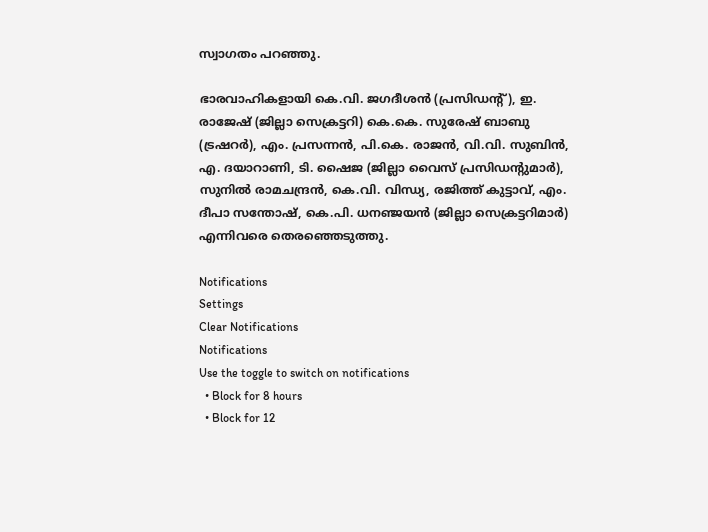സ്വാഗതം പറഞ്ഞു.

ഭാരവാഹികളായി കെ.വി. ജഗദീശന്‍ (പ്രസിഡന്റ്), ഇ. രാജേഷ് (ജില്ലാ സെക്രട്ടറി) കെ.കെ. സുരേഷ് ബാബു (ട്രഷറര്‍), എം. പ്രസന്നന്‍, പി.കെ. രാജന്‍, വി.വി. സുബിന്‍, എ. ദയാറാണി, ടി. ഷൈജ (ജില്ലാ വൈസ് പ്രസിഡന്റുമാര്‍), സുനില്‍ രാമചന്ദ്രന്‍, കെ.വി. വിന്ധ്യ, രജിത്ത് കുട്ടാവ്, എം. ദീപാ സന്തോഷ്, കെ.പി. ധനഞ്ജയന്‍ (ജില്ലാ സെക്രട്ടറിമാര്‍) എന്നിവരെ തെരഞ്ഞെടുത്തു.

Notifications
Settings
Clear Notifications
Notifications
Use the toggle to switch on notifications
  • Block for 8 hours
  • Block for 12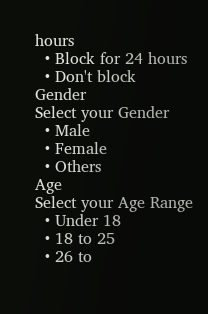hours
  • Block for 24 hours
  • Don't block
Gender
Select your Gender
  • Male
  • Female
  • Others
Age
Select your Age Range
  • Under 18
  • 18 to 25
  • 26 to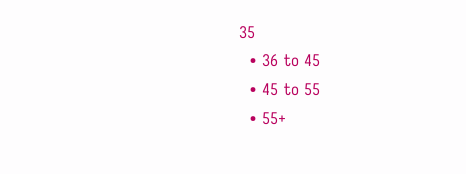35
  • 36 to 45
  • 45 to 55
  • 55+